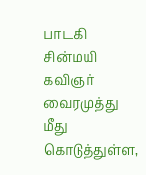பாடகி சின்மயி கவிஞர் வைரமுத்து  மீது கொடுத்துள்ள,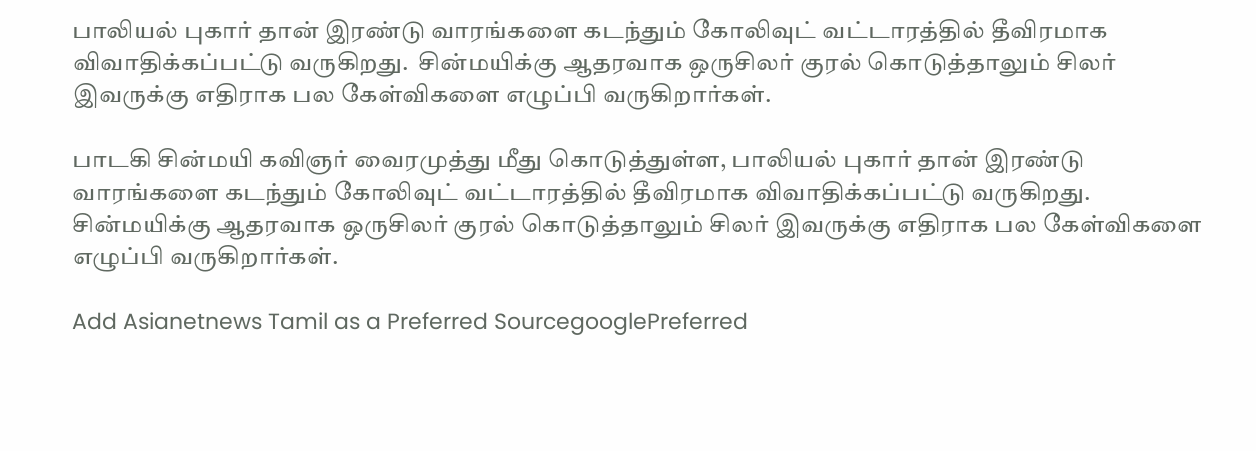பாலியல் புகார் தான் இரண்டு வாரங்களை கடந்தும் கோலிவுட் வட்டாரத்தில் தீவிரமாக விவாதிக்கப்பட்டு வருகிறது.  சின்மயிக்கு ஆதரவாக ஒருசிலர் குரல் கொடுத்தாலும் சிலர் இவருக்கு எதிராக பல கேள்விகளை எழுப்பி வருகிறார்கள்.

பாடகி சின்மயி கவிஞர் வைரமுத்து மீது கொடுத்துள்ள, பாலியல் புகார் தான் இரண்டு வாரங்களை கடந்தும் கோலிவுட் வட்டாரத்தில் தீவிரமாக விவாதிக்கப்பட்டு வருகிறது. சின்மயிக்கு ஆதரவாக ஒருசிலர் குரல் கொடுத்தாலும் சிலர் இவருக்கு எதிராக பல கேள்விகளை எழுப்பி வருகிறார்கள்.

Add Asianetnews Tamil as a Preferred SourcegooglePreferred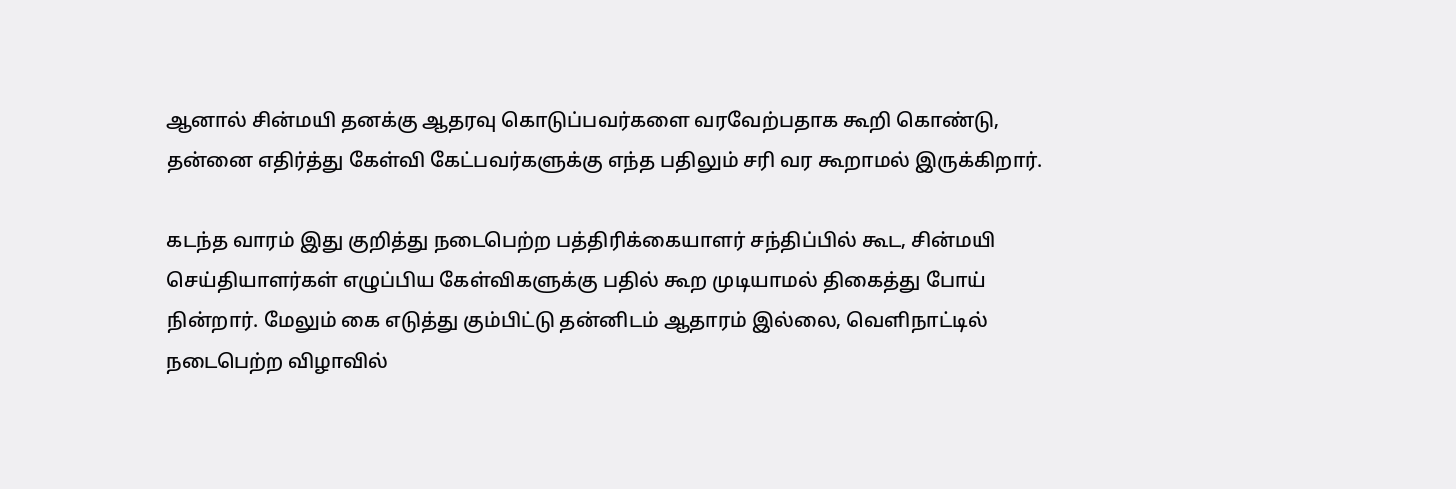ஆனால் சின்மயி தனக்கு ஆதரவு கொடுப்பவர்களை வரவேற்பதாக கூறி கொண்டு, தன்னை எதிர்த்து கேள்வி கேட்பவர்களுக்கு எந்த பதிலும் சரி வர கூறாமல் இருக்கிறார்.

கடந்த வாரம் இது குறித்து நடைபெற்ற பத்திரிக்கையாளர் சந்திப்பில் கூட, சின்மயி செய்தியாளர்கள் எழுப்பிய கேள்விகளுக்கு பதில் கூற முடியாமல் திகைத்து போய் நின்றார். மேலும் கை எடுத்து கும்பிட்டு தன்னிடம் ஆதாரம் இல்லை, வெளிநாட்டில் நடைபெற்ற விழாவில்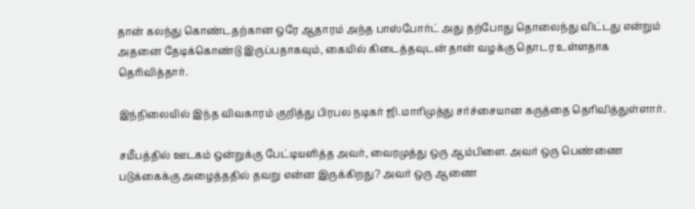தான் கலந்து கொண்டதற்கான ஒரே ஆதாரம் அந்த பாஸ்போர்ட் அது தற்போது தொலைந்து விட்டது என்றும் அதனை தேடிக்கொண்டு இருப்பதாகவும், கையில் கிடைத்தவுடன் தான் வழக்கு தொடர உள்ளதாக தெரிவித்தார்.

இந்நிலையில் இந்த விவகாரம் குறித்து பிரபல நடிகர் ஜி.மாரிமுத்து சர்ச்சையான கருத்தை தெரிவித்துள்ளார்.

சமீபத்தில் ஊடகம் ஒன்றுக்கு பேட்டியளித்த அவர், வைரமுத்து ஒரு ஆம்பிளை. அவர் ஒரு பெண்ணை படுக்கைக்கு அழைத்ததில் தவறு என்ன இருக்கிறது? அவர் ஒரு ஆணை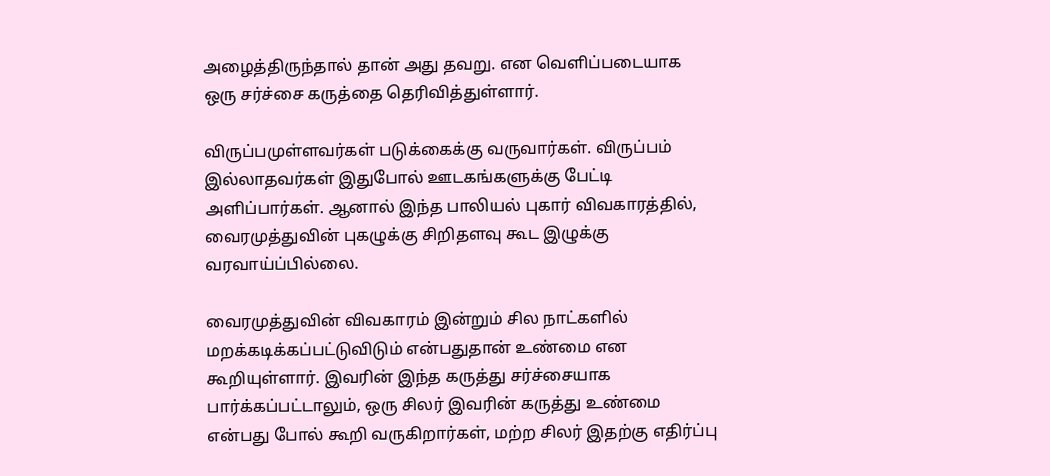அழைத்திருந்தால் தான் அது தவறு. என வெளிப்படையாக ஒரு சர்ச்சை கருத்தை தெரிவித்துள்ளார்.

விருப்பமுள்ளவர்கள் படுக்கைக்கு வருவார்கள். விருப்பம் இல்லாதவர்கள் இதுபோல் ஊடகங்களுக்கு பேட்டி அளிப்பார்கள். ஆனால் இந்த பாலியல் புகார் விவகாரத்தில், வைரமுத்துவின் புகழுக்கு சிறிதளவு கூட இழுக்கு வரவாய்ப்பில்லை.

வைரமுத்துவின் விவகாரம் இன்றும் சில நாட்களில் மறக்கடிக்கப்பட்டுவிடும் என்பதுதான் உண்மை என கூறியுள்ளார். இவரின் இந்த கருத்து சர்ச்சையாக பார்க்கப்பட்டாலும், ஒரு சிலர் இவரின் கருத்து உண்மை என்பது போல் கூறி வருகிறார்கள், மற்ற சிலர் இதற்கு எதிர்ப்பு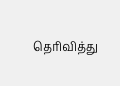தெரிவித்து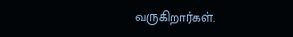வருகிறார்கள்.